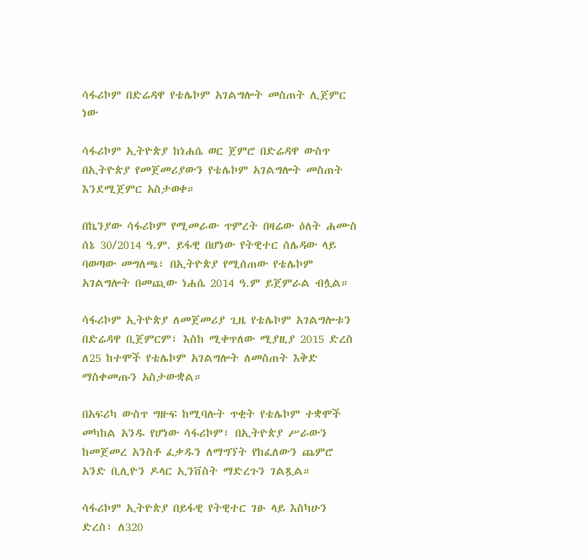ሳፋሪኮም በድሬዳዋ የቴሌኮም አገልግሎት መስጠት ሊጀምር ነው

ሳፋሪኮም ኢትዮጵያ ከነሐሴ ወር ጀምሮ በድሬዳዋ ውስጥ በኢትዮጵያ የመጀመሪያውን የቴሌኮም አገልግሎት መስጠት እንደሚጀምር አስታወቀ።

በኬንያው ሳፋሪኮም የሚመራው ጥምረት በዛሬው ዕለት ሐሙስ ሰኔ 30/2014 ዓ.ም. ይፋዊ በሆነው የትዊተር ሰሌዳው ላይ ባወጣው መግለጫ፣ በኢትዮጵያ የሚሰጠው የቴሌኮም አገልግሎት በመጪው ነሐሴ 2014 ዓ.ም ይጀምራል ብሏል።

ሳፋሪኮም ኢትዮጵያ ለመጀመሪያ ጊዜ የቴሌኮም አገልግሎቱን በድሬዳዋ ቢጀምርም፣ እስከ ሚቀጥለው ሚያዚያ 2015 ድረስ ለ25 ከተሞች የቴሌኮም አገልግሎት ለመስጠት እቅድ ማስቀመጡን አስታውቋል።

በአፍሪካ ውስጥ ግዙፍ ከሚባሉት ጥቂት የቴሌኮም ተቋሞች መካከል አንዱ የሆነው ሳፋሪኮም፣ በኢትዮጵያ ሥራውን ከመጀመረ አንስቶ ፈቃዱን ለማግኘት የከፈለውን ጨምሮ አንድ ቢሊዮን ዶላር ኢንቨስት ማድረጉን ገልጿል።

ሳፋሪኮም ኢትዮጵያ በይፋዊ የትዊተር ገፁ ላይ እስካሁን ድረስ፣ ለ320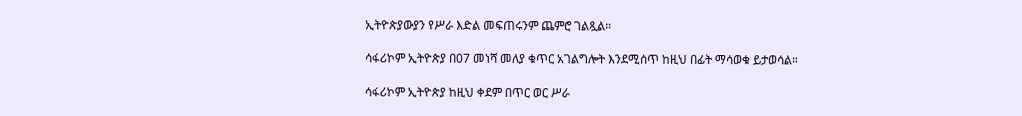ኢትዮጵያውያን የሥራ እድል መፍጠሩንም ጨምሮ ገልጿል።

ሳፋሪኮም ኢትዮጵያ በ07 መነሻ መለያ ቁጥር አገልግሎት እንደሚሰጥ ከዚህ በፊት ማሳወቁ ይታወሳል።

ሳፋሪኮም ኢትዮጵያ ከዚህ ቀደም በጥር ወር ሥራ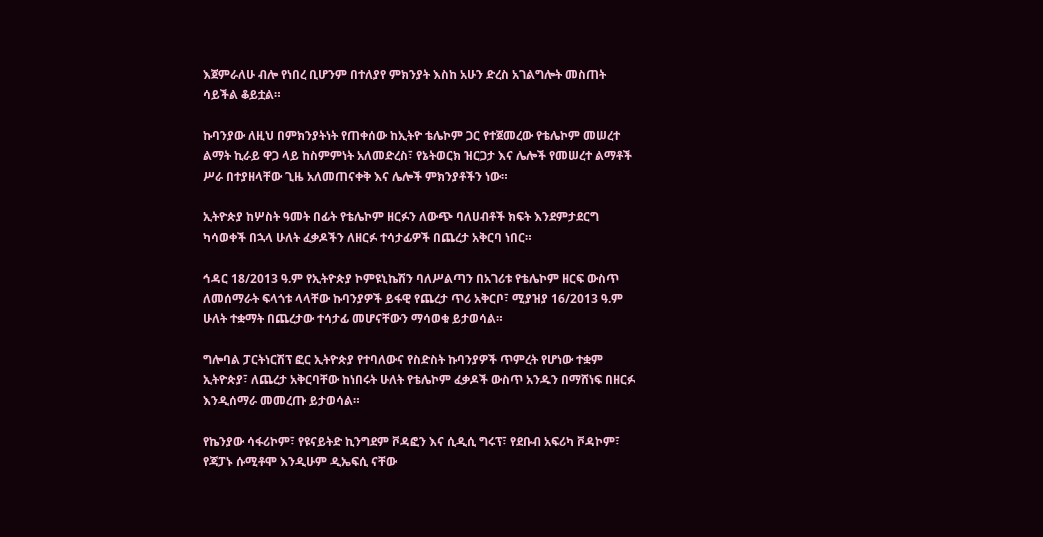እጀምራለሁ ብሎ የነበረ ቢሆንም በተለያየ ምክንያት እስከ አሁን ድረስ አገልግሎት መስጠት ሳይችል ቆይቷል።

ኩባንያው ለዚህ በምክንያትነት የጠቀሰው ከኢትዮ ቴሌኮም ጋር የተጀመረው የቴሌኮም መሠረተ ልማት ኪራይ ዋጋ ላይ ከስምምነት አለመድረስ፣ የኔትወርክ ዝርጋታ እና ሌሎች የመሠረተ ልማቶች ሥራ በተያዘላቸው ጊዜ አለመጠናቀቅ እና ሌሎች ምክንያቶችን ነው።

ኢትዮጵያ ከሦስት ዓመት በፊት የቴሌኮም ዘርፉን ለውጭ ባለሀብቶች ክፍት እንደምታደርግ ካሳወቀች በኋላ ሁለት ፈቃዶችን ለዘርፉ ተሳታፊዎች በጨረታ አቅርባ ነበር።

ኅዳር 18/2013 ዓ.ም የኢትዮጵያ ኮምዩኒኬሽን ባለሥልጣን በአገሪቱ የቴሌኮም ዘርፍ ውስጥ ለመሰማራት ፍላጎቱ ላላቸው ኩባንያዎች ይፋዊ የጨረታ ጥሪ አቅርቦ፣ ሚያዝያ 16/2013 ዓ.ም ሁለት ተቋማት በጨረታው ተሳታፊ መሆናቸውን ማሳወቁ ይታወሳል።

ግሎባል ፓርትነርሽፕ ፎር ኢትዮጵያ የተባለውና የስድስት ኩባንያዎች ጥምረት የሆነው ተቋም ኢትዮጵያ፣ ለጨረታ አቅርባቸው ከነበሩት ሁለት የቴሌኮም ፈቃዶች ውስጥ አንዱን በማሸነፍ በዘርፉ እንዲሰማራ መመረጡ ይታወሳል።

የኬንያው ሳፋሪኮም፣ የዩናይትድ ኪንግደም ቮዳፎን እና ሲዲሲ ግሩፕ፣ የደቡብ አፍሪካ ቮዳኮም፣ የጃፓኑ ሱሚቶሞ እንዲሁም ዲኤፍሲ ናቸው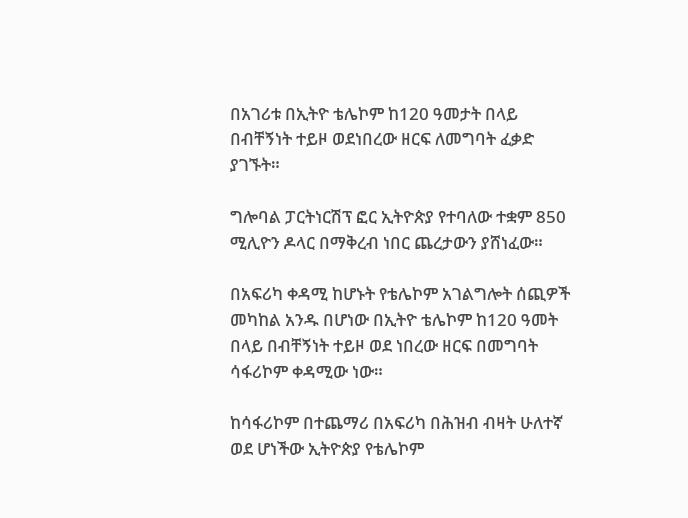በአገሪቱ በኢትዮ ቴሌኮም ከ120 ዓመታት በላይ በብቸኝነት ተይዞ ወደነበረው ዘርፍ ለመግባት ፈቃድ ያገኙት።

ግሎባል ፓርትነርሽፕ ፎር ኢትዮጵያ የተባለው ተቋም 850 ሚሊዮን ዶላር በማቅረብ ነበር ጨረታውን ያሸነፈው።

በአፍሪካ ቀዳሚ ከሆኑት የቴሌኮም አገልግሎት ሰጪዎች መካከል አንዱ በሆነው በኢትዮ ቴሌኮም ከ120 ዓመት በላይ በብቸኝነት ተይዞ ወደ ነበረው ዘርፍ በመግባት ሳፋሪኮም ቀዳሚው ነው።

ከሳፋሪኮም በተጨማሪ በአፍሪካ በሕዝብ ብዛት ሁለተኛ ወደ ሆነችው ኢትዮጵያ የቴሌኮም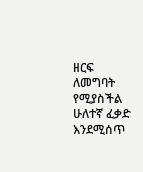ዘርፍ ለመግባት የሚያስችል ሁለተኛ ፈቃድ እንደሚሰጥ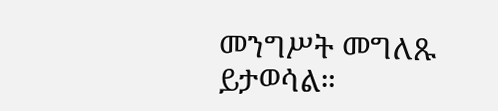መንግሥት መግለጹ ይታወሳል።